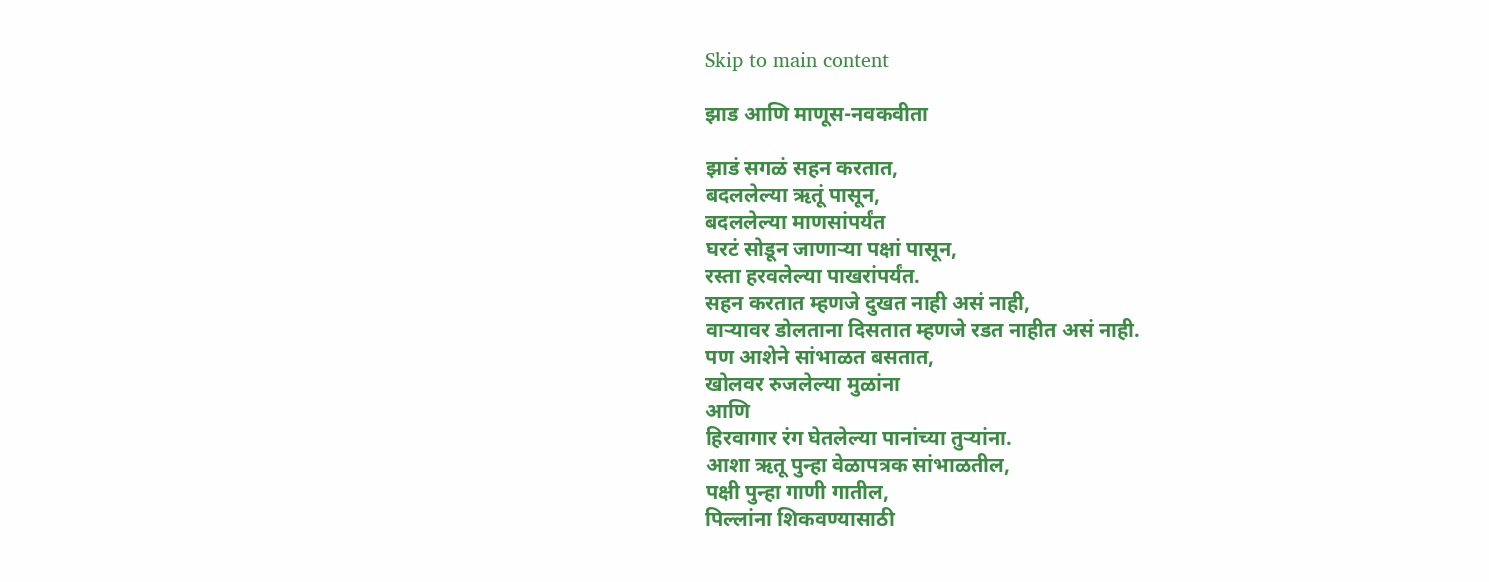Skip to main content

झाड आणि माणूस-नवकवीता

झाडं सगळं सहन करतात,
बदललेल्या ऋतूं पासून,
बदललेल्या माणसांपर्यंत
घरटं सोडून जाणाऱ्या पक्षां पासून,
रस्ता हरवलेल्या पाखरांपर्यंत.
सहन करतात म्हणजे दुखत नाही असं नाही,
वाऱ्यावर डोलताना दिसतात म्हणजे रडत नाहीत असं नाही.
पण आशेने सांभाळत बसतात,
खोलवर रुजलेल्या मुळांना
आणि
हिरवागार रंग घेतलेल्या पानांच्या तुऱ्यांना.
आशा ऋतू पुन्हा वेळापत्रक सांभाळतील,
पक्षी पुन्हा गाणी गातील,
पिल्लांना शिकवण्यासाठी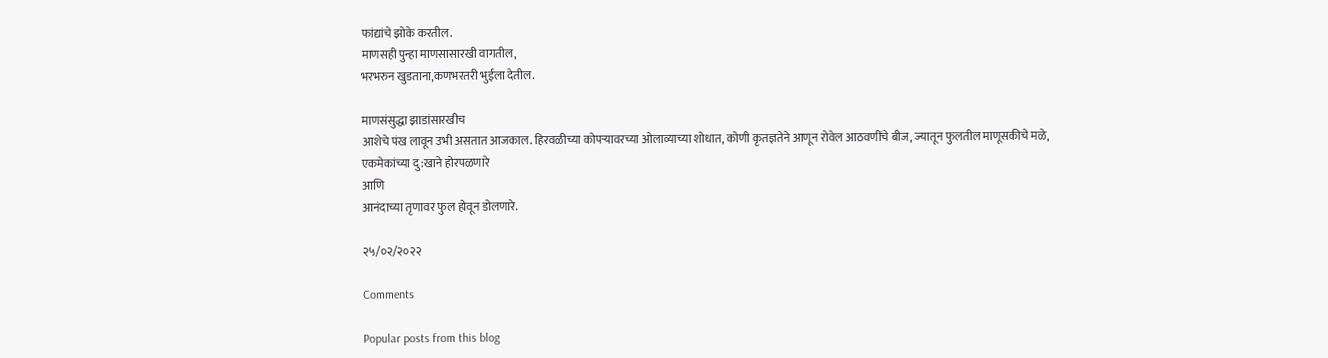फांद्यांचे झोके करतील.
माणसही पुन्हा माणसासारखी वागतील,
भरभरुन खुडताना,कणभरतरी भुईला देतील.

माणसंसुद्धा झाडांसारखीच
आशेचे पंख लावून उभी असतात आजकाल. हिरवळीच्या कोपऱ्यावरच्या ओलाव्याच्या शोधात, कोणी कृतज्ञतेने आणून रोवेल आठवणींचे बीज, ज्यातून फुलतील माणूसकीचे मळे,
एकमेकांच्या दु:खाने होरपळणारे
आणि
आनंदाच्या तृणावर फुल होवून डोलणारे.

२५/०२/२०२२

Comments

Popular posts from this blog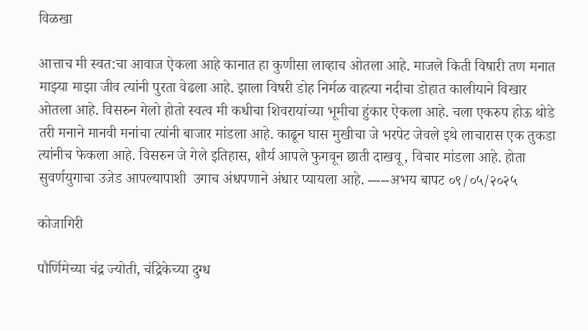विळखा

आत्ताच मी स्वत:चा आवाज ऐकला आहे कानात हा कुणीसा लाव्हाच ओतला आहे. माजले किती विषारी तण मनात माझ्या माझा जीव त्यांनी पुरता वेढला आहे. झाला विषरी डोह निर्मळ वाहत्या नदीचा डोहात कालीयाने विखार ओतला आहे. विसरुन गेलो होतो स्वत्व मी कधीचा शिवरायांच्या भूमीचा हुंकार ऐकला आहे. चला एकरुप होऊ थोडे तरी मनाने मानवी मनांचा त्यांनी बाजार मांडला आहे. काढून घास मुखीचा जे भरपेट जेवले इथे लाचारास एक तुकडा त्यांनीच फेकला आहे. विसरुन जे गेले इतिहास, शौर्य आपले फुगवून छाती दाखवू , विचार मांडला आहे. होता सुवर्णयुगाचा उजेड आपल्यापाशी  उगाच अंधपणाने अंधार प्यायला आहे. -----अभय बापट ०९/०५/२०२५

कोजागिरी

पौर्णिमेच्या चंद्र ज्योती, चंद्रिकेच्या दुग्ध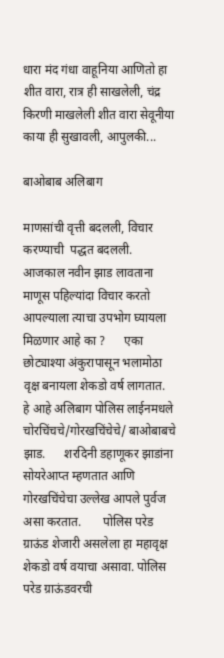धारा मंद गंधा वाहूनिया आणितो हा शीत वारा, रात्र ही साखलेली, चंद्र किरणी माखलेली शीत वारा सेवूनीया काया ही सुखावली, आपुलकी...

बाओबाब अलिबाग

माणसांची वृत्ती बदलली, विचार करण्याची  पद्धत बदलली. आजकाल नवीन झाड लावताना माणूस पहिल्यांदा विचार करतो आपल्याला त्याचा उपभोग घ्यायला मिळणार आहे का ?      एका छोट्याश्या अंकुरापासून भलामोठा वृक्ष बनायला शेकडो वर्ष लागतात.      हे आहे अलिबाग पोलिस लाईनमधले चोरचिंचचे/गोरखचिंचेचे/ बाओबाबचे झाड.      शरदिनी डहाणूकर झाडांना सोयरेआप्त म्हणतात आणि गोरखचिंचेचा उल्लेख आपले पुर्वज असा करतात.       पोलिस परेड ग्राऊंड शेजारी असलेला हा महावृक्ष शेकडो वर्ष वयाचा असावा. पोलिस परेड ग्राऊंडवरची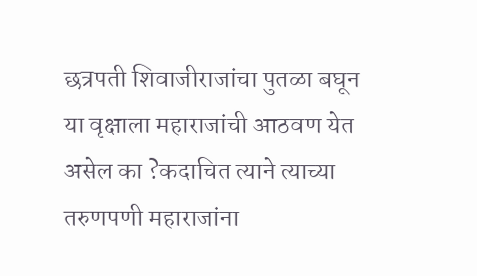छत्रपती शिवाजीराजांचा पुतळा बघून या वृक्षाला महाराजांची आठवण येत असेल का ?कदाचित त्याने त्याच्या तरुणपणी महाराजांना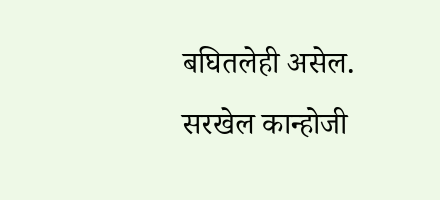बघितलेही असेल.        सरखेल कान्होजी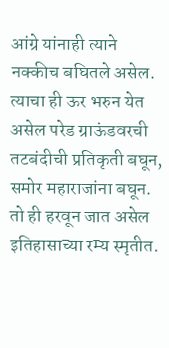आंग्रे यांनाही त्याने नक्कीच बघितले असेल.         त्याचा ही ऊर भरुन येत असेल परेड ग्राऊंडवरची तटबंदीची प्रतिकृती बघून, समोर महाराजांना बघून. तो ही हरवून जात असेल इतिहासाच्या रम्य स्मृतीत.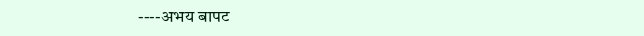----अभय बापट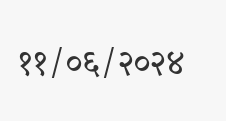११/०६/२०२४